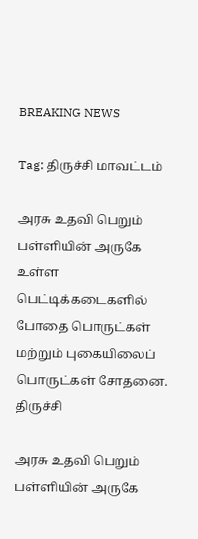BREAKING NEWS

Tag: திருச்சி மாவட்டம்

அரசு உதவி பெறும் பள்ளியின் அருகே உள்ள பெட்டிக்கடைகளில் போதை பொருட்கள் மற்றும் புகையிலைப் பொருட்கள் சோதனை.
திருச்சி

அரசு உதவி பெறும் பள்ளியின் அருகே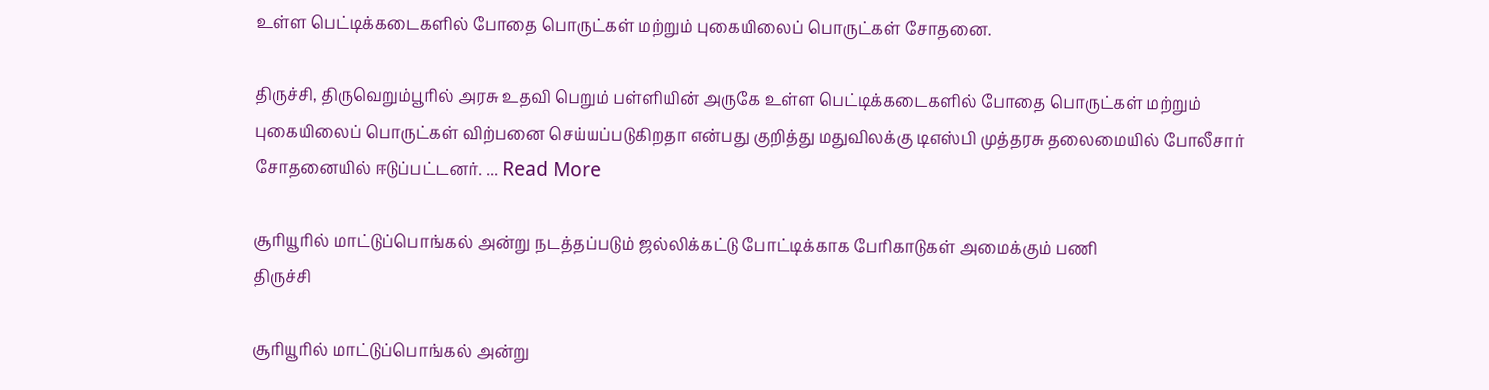உள்ள பெட்டிக்கடைகளில் போதை பொருட்கள் மற்றும் புகையிலைப் பொருட்கள் சோதனை.

திருச்சி, திருவெறும்பூரில் அரசு உதவி பெறும் பள்ளியின் அருகே உள்ள பெட்டிக்கடைகளில் போதை பொருட்கள் மற்றும் புகையிலைப் பொருட்கள் விற்பனை செய்யப்படுகிறதா என்பது குறித்து மதுவிலக்கு டிஎஸ்பி முத்தரசு தலைமையில் போலீசார் சோதனையில் ஈடுப்பட்டனர். ... Read More

சூரியூரில் மாட்டுப்பொங்கல் அன்று நடத்தப்படும் ஜல்லிக்கட்டு போட்டிக்காக பேரிகாடுகள் அமைக்கும் பணி
திருச்சி

சூரியூரில் மாட்டுப்பொங்கல் அன்று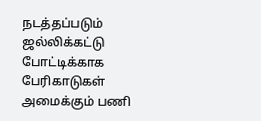நடத்தப்படும் ஜல்லிக்கட்டு போட்டிக்காக பேரிகாடுகள் அமைக்கும் பணி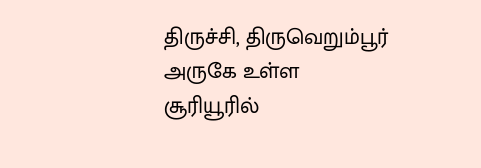திருச்சி, திருவெறும்பூர் அருகே உள்ள சூரியூரில்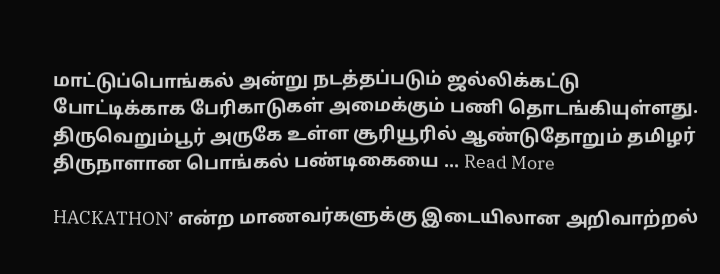மாட்டுப்பொங்கல் அன்று நடத்தப்படும் ஜல்லிக்கட்டு போட்டிக்காக பேரிகாடுகள் அமைக்கும் பணி தொடங்கியுள்ளது.     திருவெறும்பூர் அருகே உள்ள சூரியூரில் ஆண்டுதோறும் தமிழர் திருநாளான பொங்கல் பண்டிகையை ... Read More

HACKATHON’ என்ற மாணவர்களுக்கு இடையிலான அறிவாற்றல்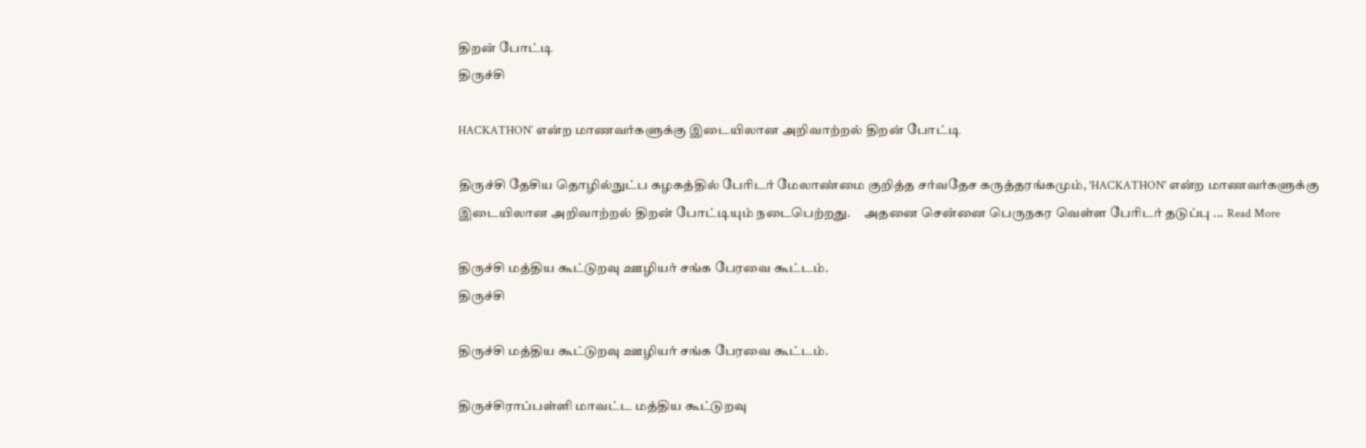திறன் போட்டி
திருச்சி

HACKATHON’ என்ற மாணவர்களுக்கு இடையிலான அறிவாற்றல் திறன் போட்டி

திருச்சி தேசிய தொழில்நுட்ப கழகத்தில் பேரிடர் மேலாண்மை குறித்த சர்வதேச கருத்தரங்கமும், 'HACKATHON' என்ற மாணவர்களுக்கு இடையிலான அறிவாற்றல் திறன் போட்டியும் நடைபெற்றது.     அதனை சென்னை பெருநகர வெள்ள பேரிடர் தடுப்பு ... Read More

திருச்சி மத்திய கூட்டுறவு ஊழியர் சங்க பேரவை கூட்டம்.
திருச்சி

திருச்சி மத்திய கூட்டுறவு ஊழியர் சங்க பேரவை கூட்டம்.

திருச்சிராப்பள்ளி மாவட்ட மத்திய கூட்டுறவு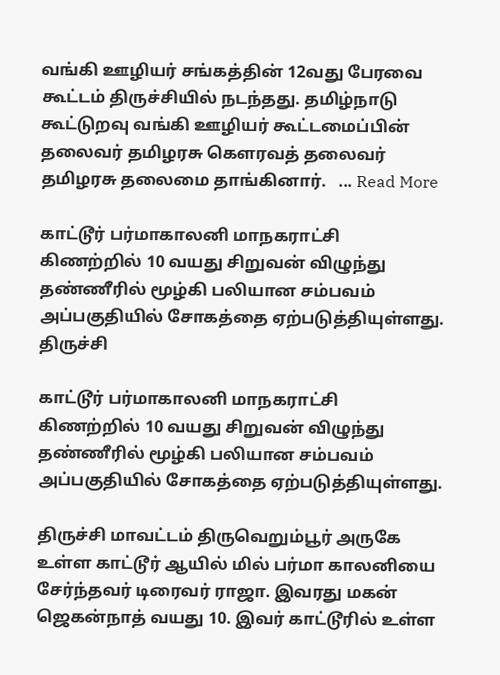வங்கி ஊழியர் சங்கத்தின் 12வது பேரவை கூட்டம் திருச்சியில் நடந்தது. தமிழ்நாடு கூட்டுறவு வங்கி ஊழியர் கூட்டமைப்பின் தலைவர் தமிழரசு கௌரவத் தலைவர் தமிழரசு தலைமை தாங்கினார்.   ... Read More

காட்டூர் பர்மாகாலனி மாநகராட்சி கிணற்றில் 10 வயது சிறுவன் விழுந்து தண்ணீரில் மூழ்கி பலியான சம்பவம் அப்பகுதியில் சோகத்தை ஏற்படுத்தியுள்ளது.
திருச்சி

காட்டூர் பர்மாகாலனி மாநகராட்சி கிணற்றில் 10 வயது சிறுவன் விழுந்து தண்ணீரில் மூழ்கி பலியான சம்பவம் அப்பகுதியில் சோகத்தை ஏற்படுத்தியுள்ளது.

திருச்சி மாவட்டம் திருவெறும்பூர் அருகே உள்ள காட்டூர் ஆயில் மில் பர்மா காலனியை சேர்ந்தவர் டிரைவர் ராஜா. இவரது மகன் ஜெகன்நாத் வயது 10. இவர் காட்டூரில் உள்ள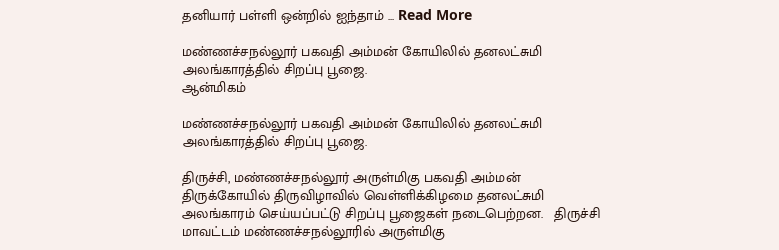தனியார் பள்ளி ஒன்றில் ஐந்தாம் ... Read More

மண்ணச்சநல்லூர் பகவதி அம்மன் கோயிலில் தனலட்சுமி அலங்காரத்தில் சிறப்பு பூஜை.
ஆன்மிகம்

மண்ணச்சநல்லூர் பகவதி அம்மன் கோயிலில் தனலட்சுமி அலங்காரத்தில் சிறப்பு பூஜை.

திருச்சி, மண்ணச்சநல்லூர் அருள்மிகு பகவதி அம்மன் திருக்கோயில் திருவிழாவில் வெள்ளிக்கிழமை தனலட்சுமி அலங்காரம் செய்யப்பட்டு சிறப்பு பூஜைகள் நடைபெற்றன.   திருச்சி மாவட்டம் மண்ணச்சநல்லூரில் அருள்மிகு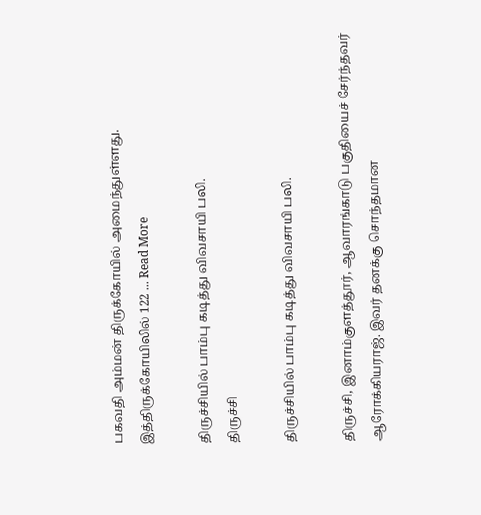பகவதி அம்மன் திருக்கோயில் அமைந்துள்ளது. இத்திருக்கோயிலில் 122 ... Read More

திருச்சியில் பாம்பு கடித்து விவசாயி பலி.
திருச்சி

திருச்சியில் பாம்பு கடித்து விவசாயி பலி.

திருச்சி, இனாம்குளத்தூர், ஆவாரங்காடு பகுதியைச் சேர்ந்தவர் ஆரோக்கியராஜ். இவர் தனக்கு சொந்தமான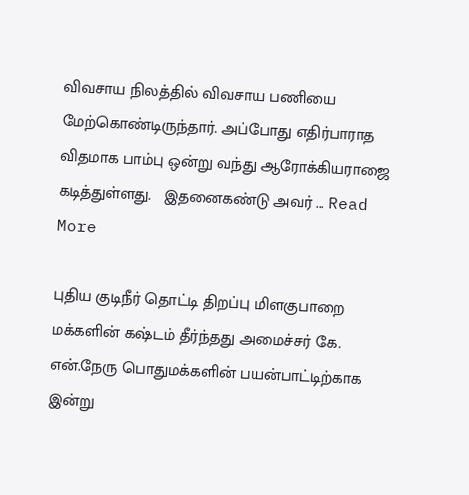விவசாய நிலத்தில் விவசாய பணியை மேற்கொண்டிருந்தார். அப்போது எதிர்பாராத விதமாக பாம்பு ஒன்று வந்து ஆரோக்கியராஜை கடித்துள்ளது.   இதனைகண்டு அவர் ... Read More

புதிய குடிநீர் தொட்டி திறப்பு மிளகுபாறை மக்களின் கஷ்டம் தீர்ந்தது அமைச்சர் கே. என்.நேரு பொதுமக்களின் பயன்பாட்டிற்காக இன்று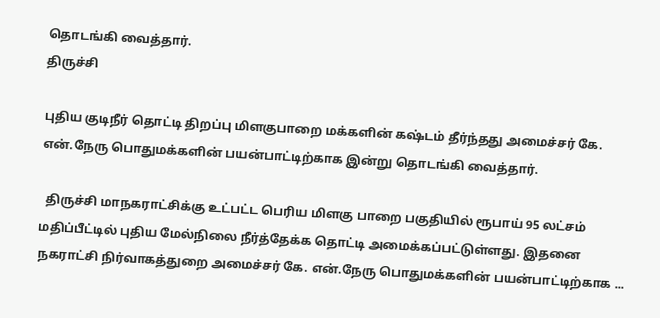தொடங்கி வைத்தார்.
திருச்சி

புதிய குடிநீர் தொட்டி திறப்பு மிளகுபாறை மக்களின் கஷ்டம் தீர்ந்தது அமைச்சர் கே. என்.நேரு பொதுமக்களின் பயன்பாட்டிற்காக இன்று தொடங்கி வைத்தார்.

  திருச்சி மாநகராட்சிக்கு உட்பட்ட பெரிய மிளகு பாறை பகுதியில் ரூபாய் 95 லட்சம் மதிப்பீட்டில் புதிய மேல்நிலை நீர்த்தேக்க தொட்டி அமைக்கப்பட்டுள்ளது. இதனை நகராட்சி நிர்வாகத்துறை அமைச்சர் கே. என்.நேரு பொதுமக்களின் பயன்பாட்டிற்காக ...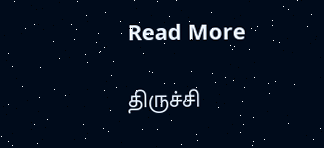Read More

திருச்சி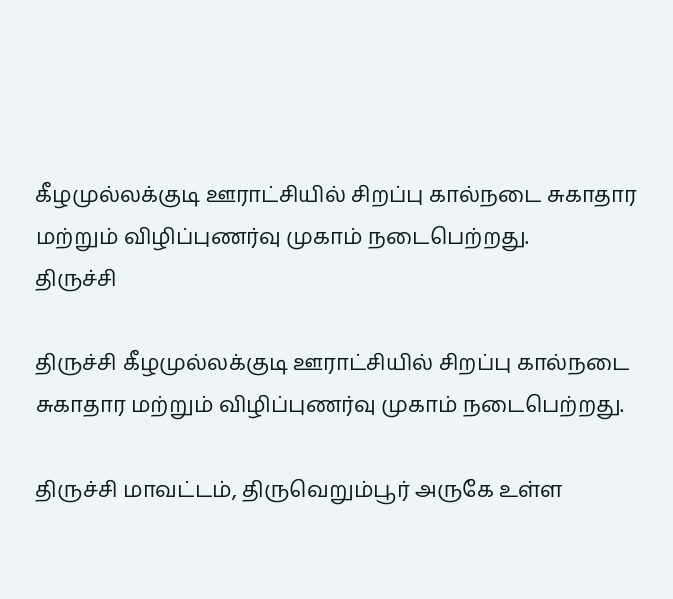கீழமுல்லக்குடி ஊராட்சியில் சிறப்பு கால்நடை சுகாதார மற்றும் விழிப்புணர்வு முகாம் நடைபெற்றது.
திருச்சி

திருச்சி கீழமுல்லக்குடி ஊராட்சியில் சிறப்பு கால்நடை சுகாதார மற்றும் விழிப்புணர்வு முகாம் நடைபெற்றது.

திருச்சி மாவட்டம், திருவெறும்பூர் அருகே உள்ள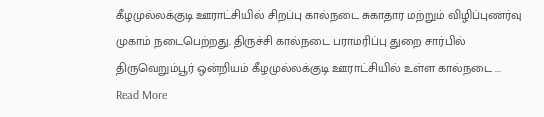கீழமுல்லக்குடி ஊராட்சியில் சிறப்பு கால்நடை சுகாதார மற்றும் விழிப்புணர்வு முகாம் நடைபெற்றது. திருச்சி கால்நடை பராமரிப்பு துறை சார்பில் திருவெறும்பூர் ஒன்றியம் கீழமுல்லக்குடி ஊராட்சியில் உள்ள கால்நடை ... Read More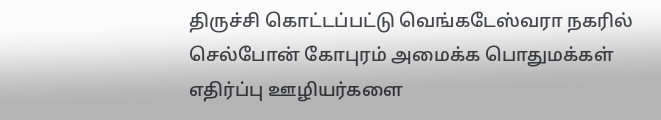திருச்சி கொட்டப்பட்டு வெங்கடேஸ்வரா நகரில் செல்போன் கோபுரம் அமைக்க பொதுமக்கள் எதிர்ப்பு ஊழியர்களை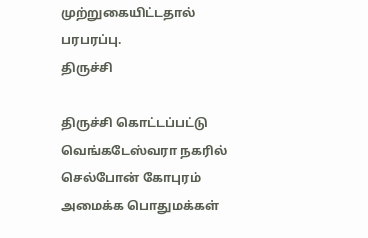முற்றுகையிட்டதால் பரபரப்பு.
திருச்சி

திருச்சி கொட்டப்பட்டு வெங்கடேஸ்வரா நகரில் செல்போன் கோபுரம் அமைக்க பொதுமக்கள்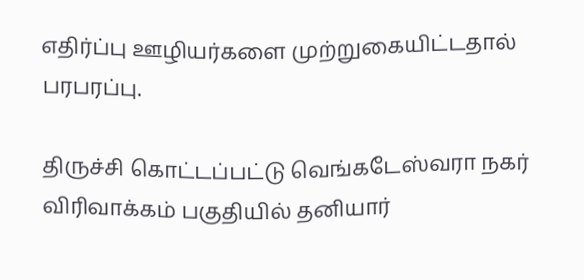எதிர்ப்பு ஊழியர்களை முற்றுகையிட்டதால் பரபரப்பு.

திருச்சி கொட்டப்பட்டு வெங்கடேஸ்வரா நகர் விரிவாக்கம் பகுதியில் தனியார்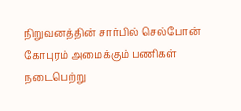நிறுவனத்தின் சார்பில் செல்போன் கோபுரம் அமைக்கும் பணிகள் நடைபெற்று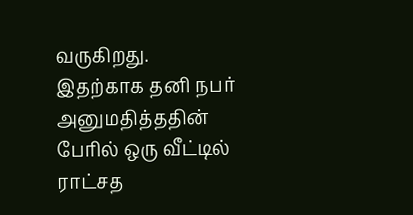வருகிறது. இதற்காக தனி நபர் அனுமதித்ததின் பேரில் ஒரு வீட்டில் ராட்சத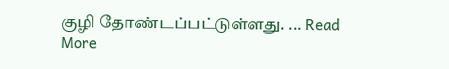குழி தோண்டப்பட்டுள்ளது. ... Read More